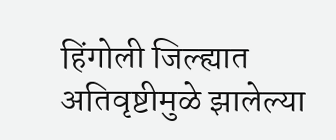हिंगोली जिल्ह्यात अतिवृष्टीमुळे झालेल्या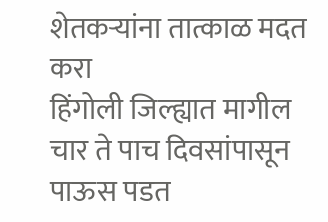शेतकऱ्यांना तात्काळ मदत करा
हिंगोली जिल्ह्यात मागील चार ते पाच दिवसांपासून पाऊस पडत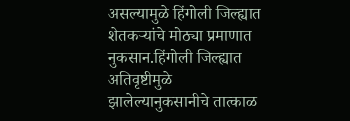असल्यामुळे हिंगोली जिल्ह्यात शेतकऱ्यांचे मोठ्या प्रमाणात नुकसान.हिंगोली जिल्ह्यात अतिवृष्टीमुळे झालेल्यानुकसानीचे तात्काळ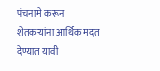पंचनामे करून शेतकऱ्यांना आर्थिक मदत देण्यात यावी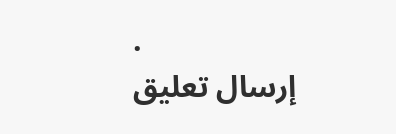.
إرسال تعليق